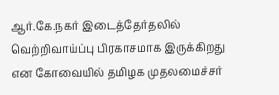ஆர்.கே.நகர் இடைத்தேர்தலில் வெற்றிவாய்ப்பு பிரகாசமாக இருக்கிறது என கோவையில் தமிழக முதலமைச்சர்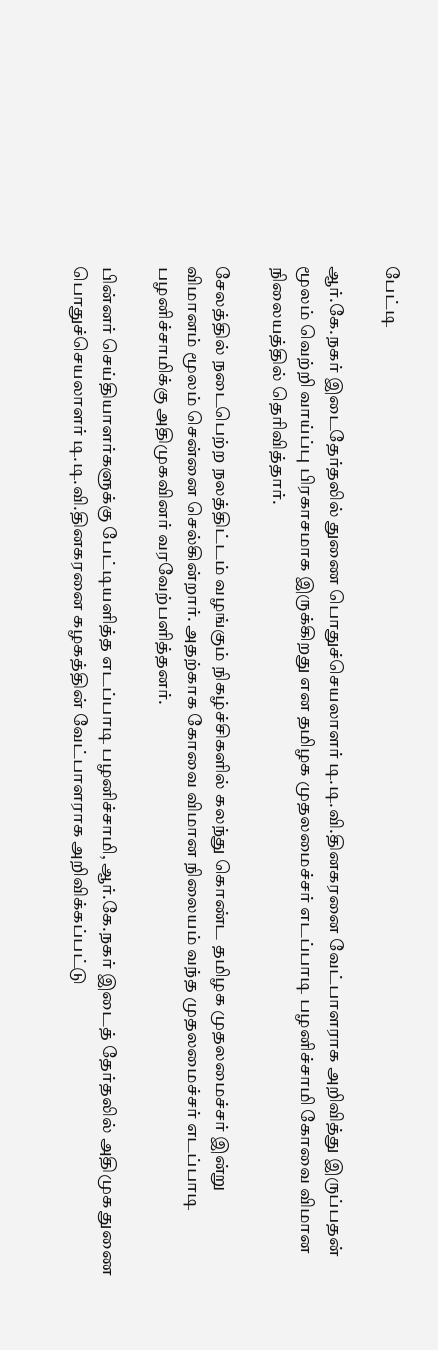பேட்டி

ஆர்.கே.நகர் இடைதேர்தலில் துணை பொதுச்செயலாளர் டி.டி.வி.தினகரனை வேட்பாளராக அறிவித்து இருப்பதன் மூலம் வெற்றி வாய்ப்பு பிரகாசமாக இருக்கிறது என தமிழக முதலமைச்சர் எடப்பாடி பழனிச்சாமி கோவை விமான நிலையத்தில் தெரிவித்தார்.

சேலத்தில் நடைபெற்ற நலத்திட்டம் வழங்கும் நிகழ்ச்சிகளில் கலந்து கொண்ட தமிழக முதலமைச்சர் இன்று விமானம் மூலம் சென்னை செல்கின்றார். அதற்காக கோவை விமான நிலையம் வந்த முதலமைச்சர் எடப்பாடி பழனிச்சாமிக்கு அதிமுகவினர் வரவேற்பளித்தனர்.

பின்னர் செய்தியாளர்களுக்கு பேட்டியளித்த எடப்பாடி பழனிச்சாமி, ஆர்.கே.நகர் இடைத் தேர்தலில் அதிமுக துணை பொதுச்செயலாளர் டி.டி.வி.தினகரனை கழகத்தின் வேட்பாளராக அறிவிக்கப்பட்டு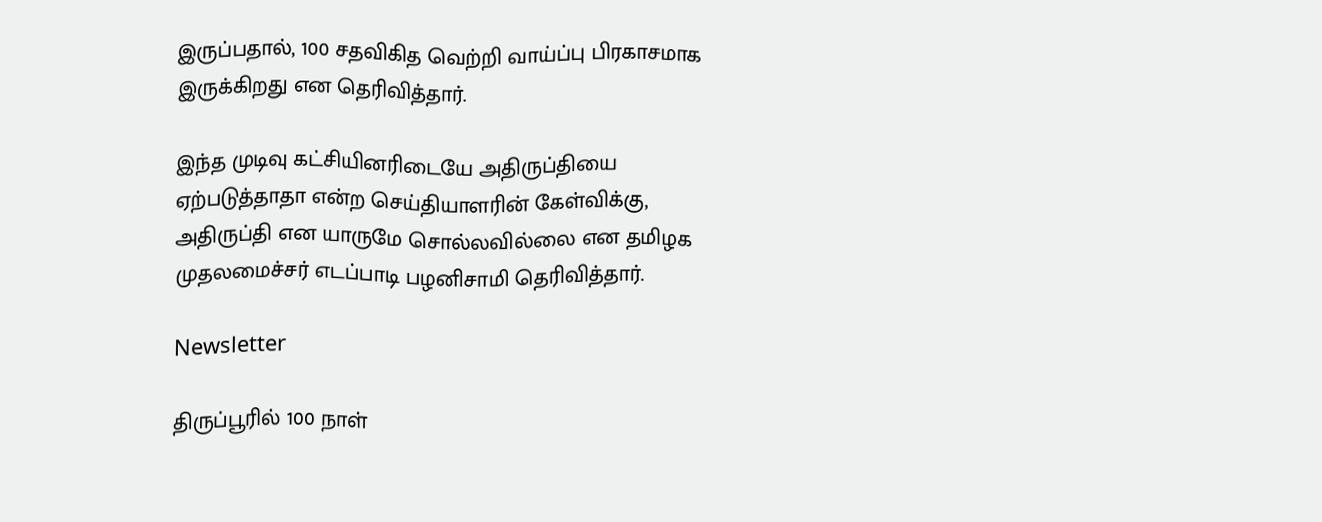இருப்பதால், 100 சதவிகித வெற்றி வாய்ப்பு பிரகாசமாக இருக்கிறது என தெரிவித்தார்.

இந்த முடிவு கட்சியினரிடையே அதிருப்தியை ஏற்படுத்தாதா என்ற செய்தியாளரின் கேள்விக்கு, அதிருப்தி என யாருமே சொல்லவில்லை என தமிழக முதலமைச்சர் எடப்பாடி பழனிசாமி தெரிவித்தார்.

Newsletter

திருப்பூரில் 100 நாள்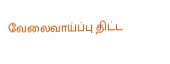வேலைவாய்ப்பு திட்ட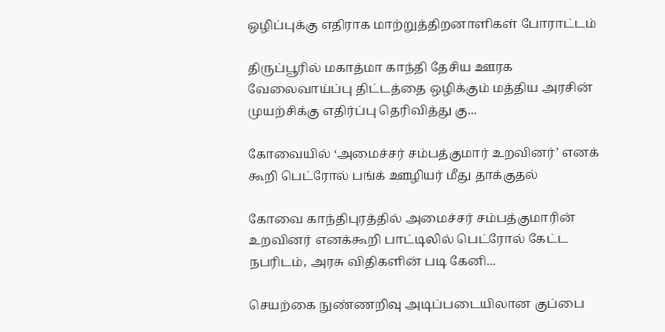ஒழிப்புக்கு எதிராக மாற்றுத்திறனாளிகள் போராட்டம்

திருப்பூரில் மகாத்மா காந்தி தேசிய ஊரக வேலைவாய்ப்பு திட்டத்தை ஒழிக்கும் மத்திய அரசின் முயற்சிக்கு எதிர்ப்பு தெரிவித்து கு...

கோவையில் ‘அமைச்சர் சம்பத்குமார் உறவினர்’ எனக் கூறி பெட்ரோல் பங்க் ஊழியர் மீது தாக்குதல்

கோவை காந்திபுரத்தில் அமைச்சர் சம்பத்குமாரின் உறவினர் எனக்கூறி பாட்டிலில் பெட்ரோல் கேட்ட நபரிடம், அரசு விதிகளின் படி கேனி...

செயற்கை நுண்ணறிவு அடிப்படையிலான குப்பை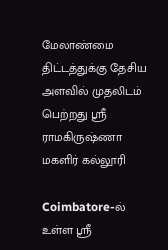மேலாண்மை திட்டத்துக்கு தேசிய அளவில் முதலிடம் பெற்றது ஶ்ரீ ராமகிருஷ்ணா மகளிர் கல்லூரி

Coimbatore-ல் உள்ள ஶ்ரீ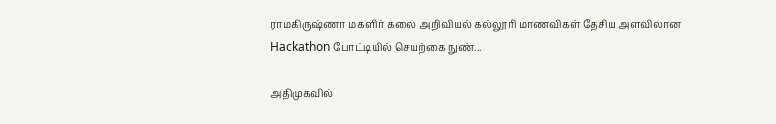ராமகிருஷ்ணா மகளிர் கலை அறிவியல் கல்லூரி மாணவிகள் தேசிய அளவிலான Hackathon போட்டியில் செயற்கை நுண்...

அதிமுகவில்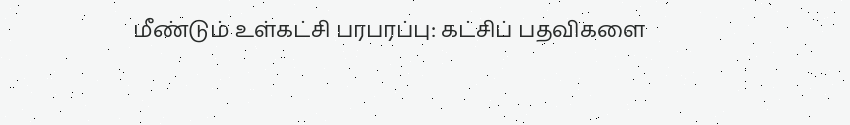மீண்டும் உள்கட்சி பரபரப்பு: கட்சிப் பதவிகளை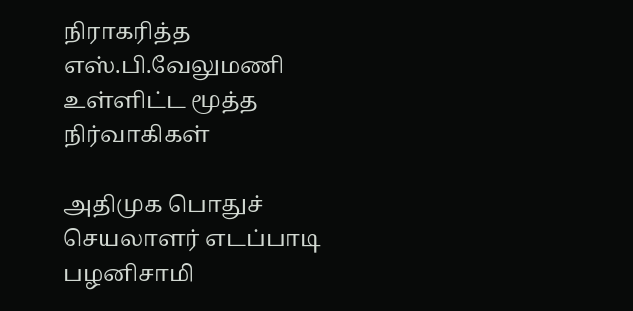நிராகரித்த எஸ்.பி.வேலுமணி உள்ளிட்ட மூத்த நிர்வாகிகள்

அதிமுக பொதுச் செயலாளர் எடப்பாடி பழனிசாமி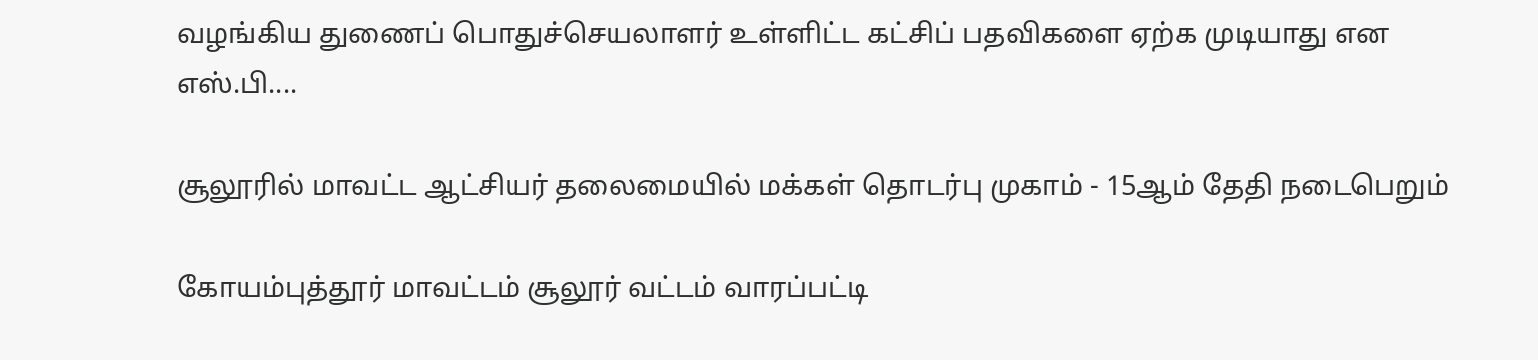வழங்கிய துணைப் பொதுச்செயலாளர் உள்ளிட்ட கட்சிப் பதவிகளை ஏற்க முடியாது என எஸ்.பி....

சூலூரில் மாவட்ட ஆட்சியர் தலைமையில் மக்கள் தொடர்பு முகாம் - 15ஆம் தேதி நடைபெறும்

கோயம்புத்தூர் மாவட்டம் சூலூர் வட்டம் வாரப்பட்டி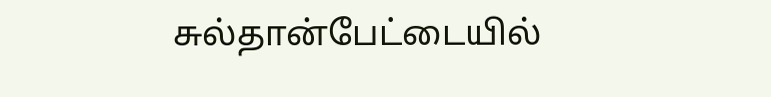சுல்தான்பேட்டையில்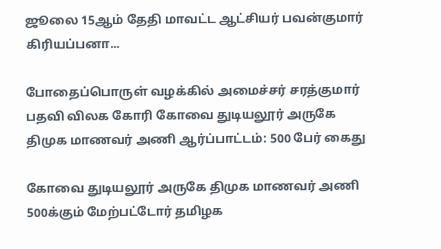ஜூலை 15ஆம் தேதி மாவட்ட ஆட்சியர் பவன்குமார் கிரியப்பனா...

போதைப்பொருள் வழக்கில் அமைச்சர் சரத்குமார் பதவி விலக கோரி கோவை துடியலூர் அருகே திமுக மாணவர் அணி ஆர்ப்பாட்டம்: 500 பேர் கைது

கோவை துடியலூர் அருகே திமுக மாணவர் அணி 500க்கும் மேற்பட்டோர் தமிழக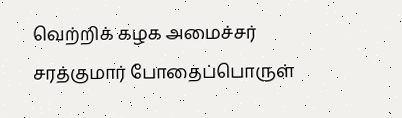வெற்றிக் கழக அமைச்சர் சரத்குமார் போதைப்பொருள்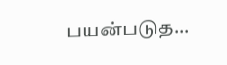பயன்படுத...